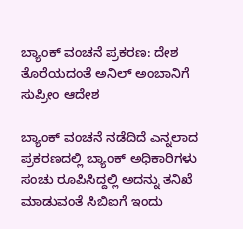ಬ್ಯಾಂಕ್‌ ವಂಚನೆ ಪ್ರಕರಣ: ದೇಶ ತೊರೆಯದಂತೆ ಅನಿಲ್‌ ಅಂಬಾನಿಗೆ ಸುಪ್ರೀಂ ಆದೇಶ

ಬ್ಯಾಂಕ್‌ ವಂಚನೆ ನಡೆದಿದೆ ಎನ್ನಲಾದ ಪ್ರಕರಣದಲ್ಲಿ ಬ್ಯಾಂಕ್‌ ಅಧಿಕಾರಿಗಳು ಸಂಚು ರೂಪಿಸಿದ್ದಲ್ಲಿ ಅದನ್ನು ತನಿಖೆ ಮಾಡುವಂತೆ ಸಿಬಿಐಗೆ ಇಂದು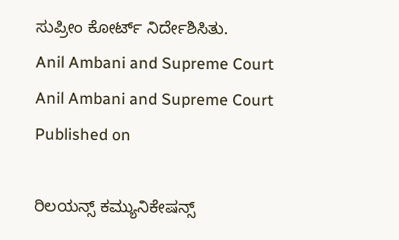ಸುಪ್ರೀಂ ಕೋರ್ಟ್‌ ನಿರ್ದೇಶಿಸಿತು.
Anil Ambani and Supreme Court
Anil Ambani and Supreme Court
Published on

ರಿಲಯನ್ಸ್ ಕಮ್ಯುನಿಕೇಷನ್ಸ್‌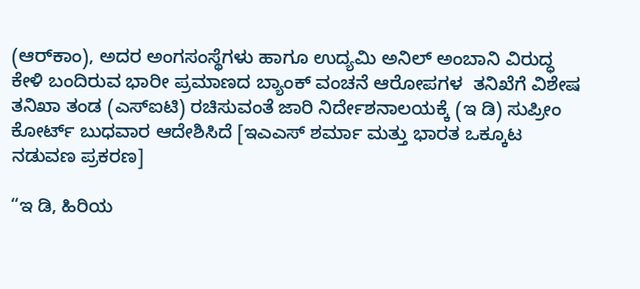(ಆರ್‌ಕಾಂ), ಅದರ ಅಂಗಸಂಸ್ಥೆಗಳು ಹಾಗೂ ಉದ್ಯಮಿ ಅನಿಲ್ ಅಂಬಾನಿ ವಿರುದ್ಧ ಕೇಳಿ ಬಂದಿರುವ ಭಾರೀ ಪ್ರಮಾಣದ ಬ್ಯಾಂಕ್ ವಂಚನೆ ಆರೋಪಗಳ  ತನಿಖೆಗೆ ವಿಶೇಷ ತನಿಖಾ ತಂಡ (ಎಸ್‌ಐಟಿ) ರಚಿಸುವಂತೆ ಜಾರಿ ನಿರ್ದೇಶನಾಲಯಕ್ಕೆ (ಇ ಡಿ) ಸುಪ್ರೀಂ ಕೋರ್ಟ್‌ ಬುಧವಾರ ಆದೇಶಿಸಿದೆ [ಇಎಎಸ್‌ ಶರ್ಮಾ ಮತ್ತು ಭಾರತ ಒಕ್ಕೂಟ ನಡುವಣ ಪ್ರಕರಣ]

“ಇ ಡಿ, ಹಿರಿಯ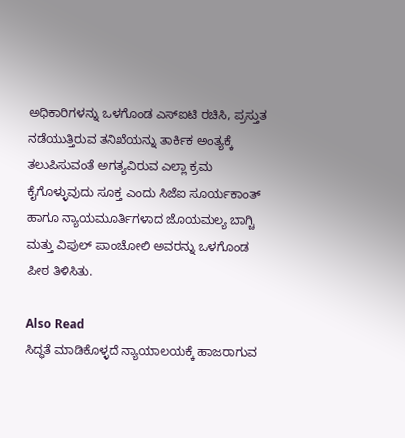ಅಧಿಕಾರಿಗಳನ್ನು ಒಳಗೊಂಡ ಎಸ್‌ಐಟಿ ರಚಿಸಿ, ಪ್ರಸ್ತುತ ನಡೆಯುತ್ತಿರುವ ತನಿಖೆಯನ್ನು ತಾರ್ಕಿಕ ಅಂತ್ಯಕ್ಕೆ ತಲುಪಿಸುವಂತೆ ಅಗತ್ಯವಿರುವ ಎಲ್ಲಾ ಕ್ರಮ ಕೈಗೊಳ್ಳುವುದು ಸೂಕ್ತ ಎಂದು ಸಿಜೆಐ ಸೂರ್ಯಕಾಂತ್ ಹಾಗೂ ನ್ಯಾಯಮೂರ್ತಿಗಳಾದ ಜೊಯಮಲ್ಯ ಬಾಗ್ಚಿ ಮತ್ತು ವಿಪುಲ್ ಪಾಂಚೋಲಿ ಅವರನ್ನು ಒಳಗೊಂಡ ಪೀಠ ತಿಳಿಸಿತು.

Also Read
ಸಿದ್ಧತೆ ಮಾಡಿಕೊಳ್ಳದೆ ನ್ಯಾಯಾಲಯಕ್ಕೆ ಹಾಜರಾಗುವ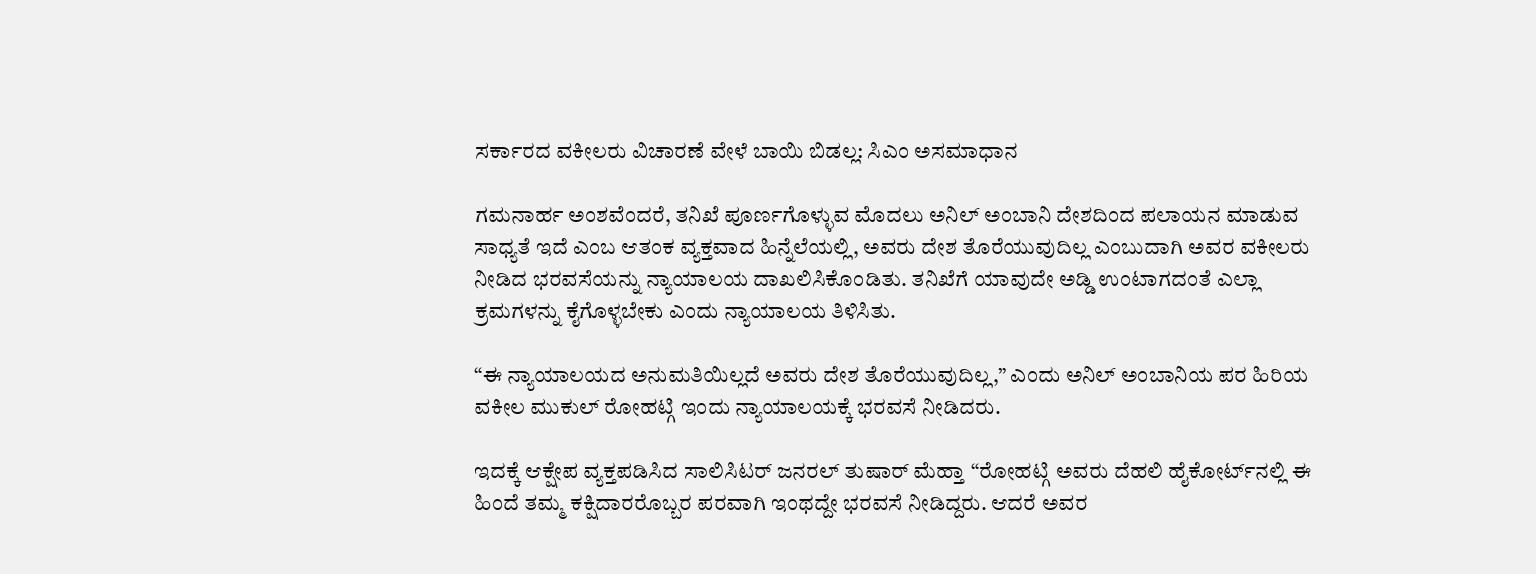ಸರ್ಕಾರದ ವಕೀಲರು ವಿಚಾರಣೆ ವೇಳೆ ಬಾಯಿ ಬಿಡಲ್ಲ: ಸಿಎಂ ಅಸಮಾಧಾನ

ಗಮನಾರ್ಹ ಅಂಶವೆಂದರೆ, ತನಿಖೆ ಪೂರ್ಣಗೊಳ್ಳುವ ಮೊದಲು ಅನಿಲ್ ಅಂಬಾನಿ ದೇಶದಿಂದ ಪಲಾಯನ ಮಾಡುವ ಸಾಧ್ಯತೆ ಇದೆ ಎಂಬ ಆತಂಕ ವ್ಯಕ್ತವಾದ ಹಿನ್ನೆಲೆಯಲ್ಲಿ, ಅವರು ದೇಶ ತೊರೆಯುವುದಿಲ್ಲ ಎಂಬುದಾಗಿ ಅವರ ವಕೀಲರು ನೀಡಿದ ಭರವಸೆಯನ್ನು ನ್ಯಾಯಾಲಯ ದಾಖಲಿಸಿಕೊಂಡಿತು. ತನಿಖೆಗೆ ಯಾವುದೇ ಅಡ್ಡಿ ಉಂಟಾಗದಂತೆ ಎಲ್ಲಾ ಕ್ರಮಗಳನ್ನು ಕೈಗೊಳ್ಳಬೇಕು ಎಂದು ನ್ಯಾಯಾಲಯ ತಿಳಿಸಿತು.

“ಈ ನ್ಯಾಯಾಲಯದ ಅನುಮತಿಯಿಲ್ಲದೆ ಅವರು ದೇಶ ತೊರೆಯುವುದಿಲ್ಲ,” ಎಂದು ಅನಿಲ್ ಅಂಬಾನಿಯ ಪರ ಹಿರಿಯ ವಕೀಲ ಮುಕುಲ್ ರೋಹಟ್ಗಿ ಇಂದು ನ್ಯಾಯಾಲಯಕ್ಕೆ ಭರವಸೆ ನೀಡಿದರು.

ಇದಕ್ಕೆ ಆಕ್ಷೇಪ ವ್ಯಕ್ತಪಡಿಸಿದ ಸಾಲಿಸಿಟರ್‌ ಜನರಲ್‌ ತುಷಾರ್‌ ಮೆಹ್ತಾ “ರೋಹಟ್ಗಿ ಅವರು ದೆಹಲಿ ಹೈಕೋರ್ಟ್‌ನಲ್ಲಿ ಈ ಹಿಂದೆ ತಮ್ಮ ಕಕ್ಷಿದಾರರೊಬ್ಬರ ಪರವಾಗಿ ಇಂಥದ್ದೇ ಭರವಸೆ ನೀಡಿದ್ದರು. ಆದರೆ ಅವರ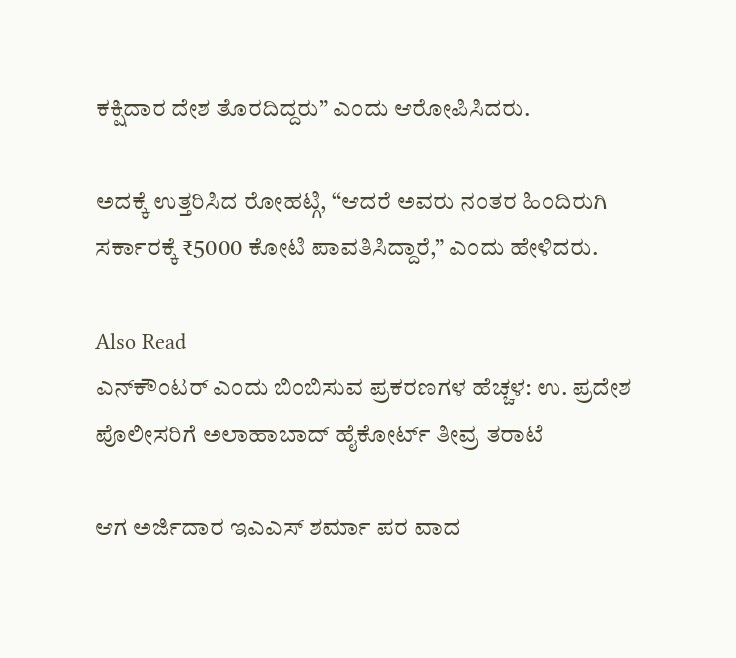ಕಕ್ಷಿದಾರ ದೇಶ ತೊರದಿದ್ದರು” ಎಂದು ಆರೋಪಿಸಿದರು.

ಅದಕ್ಕೆ ಉತ್ತರಿಸಿದ ರೋಹಟ್ಗಿ, “ಆದರೆ ಅವರು ನಂತರ ಹಿಂದಿರುಗಿ ಸರ್ಕಾರಕ್ಕೆ ₹5000 ಕೋಟಿ ಪಾವತಿಸಿದ್ದಾರೆ,” ಎಂದು ಹೇಳಿದರು.

Also Read
ಎನ್‌ಕೌಂಟರ್‌ ಎಂದು ಬಿಂಬಿಸುವ ಪ್ರಕರಣಗಳ ಹೆಚ್ಚಳ: ಉ. ಪ್ರದೇಶ ಪೊಲೀಸರಿಗೆ ಅಲಾಹಾಬಾದ್ ಹೈಕೋರ್ಟ್ ತೀವ್ರ ತರಾಟೆ

ಆಗ ಅರ್ಜಿದಾರ ಇಎಎಸ್‌ ಶರ್ಮಾ ಪರ ವಾದ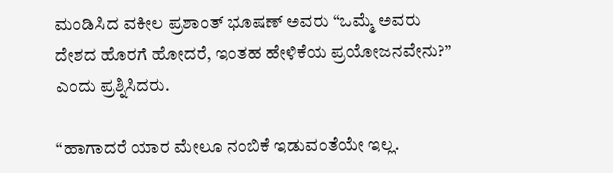ಮಂಡಿಸಿದ ವಕೀಲ ಪ್ರಶಾಂತ್‌ ಭೂಷಣ್‌ ಅವರು “ಒಮ್ಮೆ ಅವರು ದೇಶದ ಹೊರಗೆ ಹೋದರೆ, ಇಂತಹ ಹೇಳಿಕೆಯ ಪ್ರಯೋಜನವೇನು?” ಎಂದು ಪ್ರಶ್ನಿಸಿದರು.

“ಹಾಗಾದರೆ ಯಾರ ಮೇಲೂ ನಂಬಿಕೆ ಇಡುವಂತೆಯೇ ಇಲ್ಲ.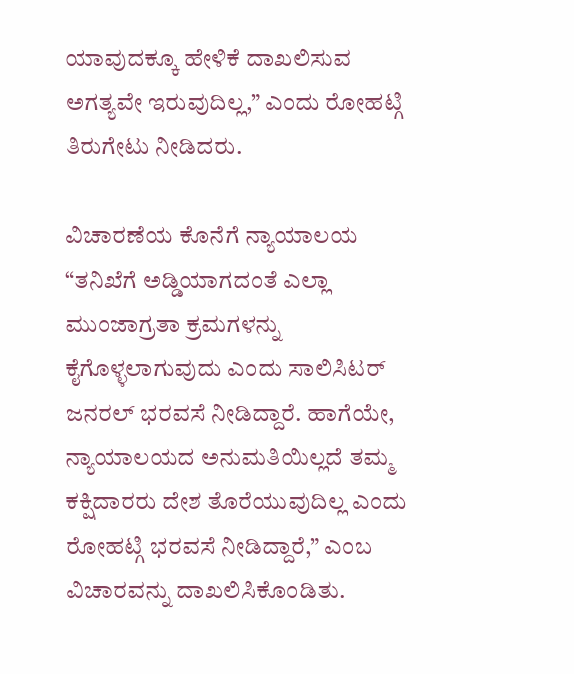ಯಾವುದಕ್ಕೂ ಹೇಳಿಕೆ ದಾಖಲಿಸುವ ಅಗತ್ಯವೇ ಇರುವುದಿಲ್ಲ,” ಎಂದು ರೋಹಟ್ಗಿ ತಿರುಗೇಟು ನೀಡಿದರು.

ವಿಚಾರಣೆಯ ಕೊನೆಗೆ ನ್ಯಾಯಾಲಯ “ತನಿಖೆಗೆ ಅಡ್ಡಿಯಾಗದಂತೆ ಎಲ್ಲಾ ಮುಂಜಾಗ್ರತಾ ಕ್ರಮಗಳನ್ನು ಕೈಗೊಳ್ಳಲಾಗುವುದು ಎಂದು ಸಾಲಿಸಿಟರ್ ಜನರಲ್ ಭರವಸೆ ನೀಡಿದ್ದಾರೆ. ಹಾಗೆಯೇ, ನ್ಯಾಯಾಲಯದ ಅನುಮತಿಯಿಲ್ಲದೆ ತಮ್ಮ ಕಕ್ಷಿದಾರರು ದೇಶ ತೊರೆಯುವುದಿಲ್ಲ ಎಂದು ರೋಹಟ್ಗಿ ಭರವಸೆ ನೀಡಿದ್ದಾರೆ,” ಎಂಬ ವಿಚಾರವನ್ನು ದಾಖಲಿಸಿಕೊಂಡಿತು.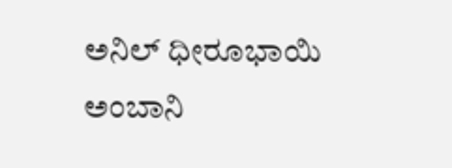ಅನಿಲ್ ಧೀರೂಭಾಯಿ ಅಂಬಾನಿ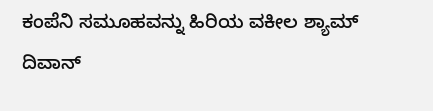ಕಂಪೆನಿ ಸಮೂಹವನ್ನು ಹಿರಿಯ ವಕೀಲ ಶ್ಯಾಮ್ ದಿವಾನ್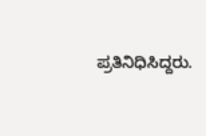ಪ್ರತಿನಿಧಿಸಿದ್ದರು.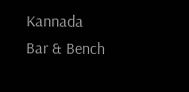Kannada Bar & Bench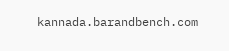kannada.barandbench.com